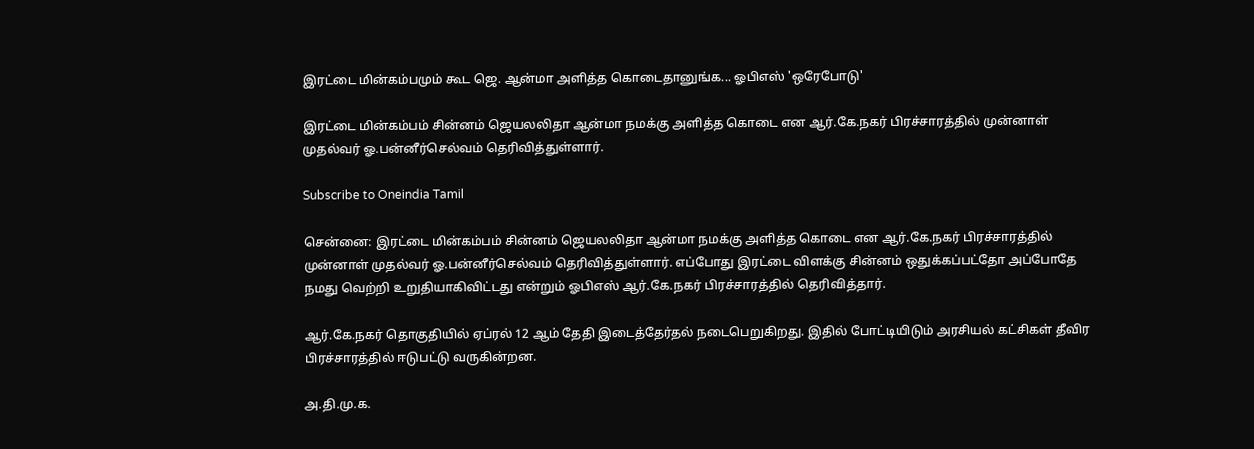இரட்டை மின்கம்பமும் கூட ஜெ. ஆன்மா அளித்த கொடைதானுங்க... ஓபிஎஸ் 'ஒரேபோடு'

இரட்டை மின்கம்பம் சின்னம் ஜெயலலிதா ஆன்மா நமக்கு அளித்த கொடை என ஆர்.கே.நகர் பிரச்சாரத்தில் முன்னாள் முதல்வர் ஓ.பன்னீர்செல்வம் தெரிவித்துள்ளார்.

Subscribe to Oneindia Tamil

சென்னை: இரட்டை மின்கம்பம் சின்னம் ஜெயலலிதா ஆன்மா நமக்கு அளித்த கொடை என ஆர்.கே.நகர் பிரச்சாரத்தில் முன்னாள் முதல்வர் ஓ.பன்னீர்செல்வம் தெரிவித்துள்ளார். எப்போது இரட்டை விளக்கு சின்னம் ஒதுக்கப்பட்தோ அப்போதே நமது வெற்றி உறுதியாகிவிட்டது என்றும் ஓபிஎஸ் ஆர்.கே.நகர் பிரச்சாரத்தில் தெரிவித்தார்.

ஆர்.கே.நகர் தொகுதியில் ஏப்ரல் 12 ஆம் தேதி இடைத்தேர்தல் நடைபெறுகிறது. இதில் போட்டியிடும் அரசியல் கட்சிகள் தீவிர பிரச்சாரத்தில் ஈடுபட்டு வருகின்றன.

அ.தி.மு.க.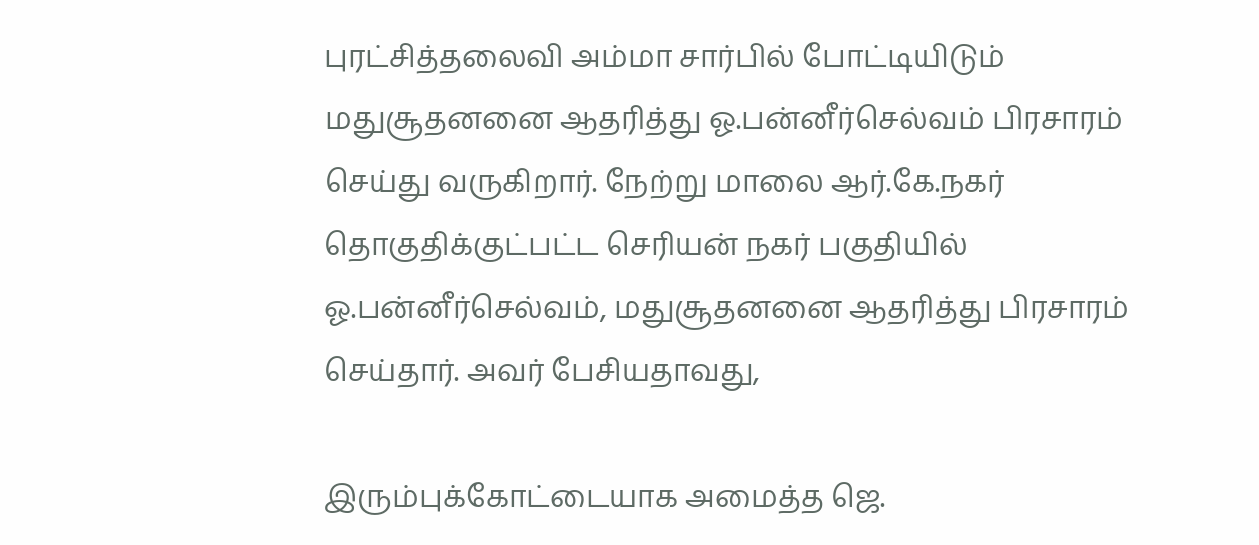புரட்சித்தலைவி அம்மா சார்பில் போட்டியிடும் மதுசூதனனை ஆதரித்து ஓ.பன்னீர்செல்வம் பிரசாரம் செய்து வருகிறார். நேற்று மாலை ஆர்.கே.நகர் தொகுதிக்குட்பட்ட செரியன் நகர் பகுதியில் ஓ.பன்னீர்செல்வம், மதுசூதனனை ஆதரித்து பிரசாரம் செய்தார். அவர் பேசியதாவது,

இரும்புக்கோட்டையாக அமைத்த ஜெ.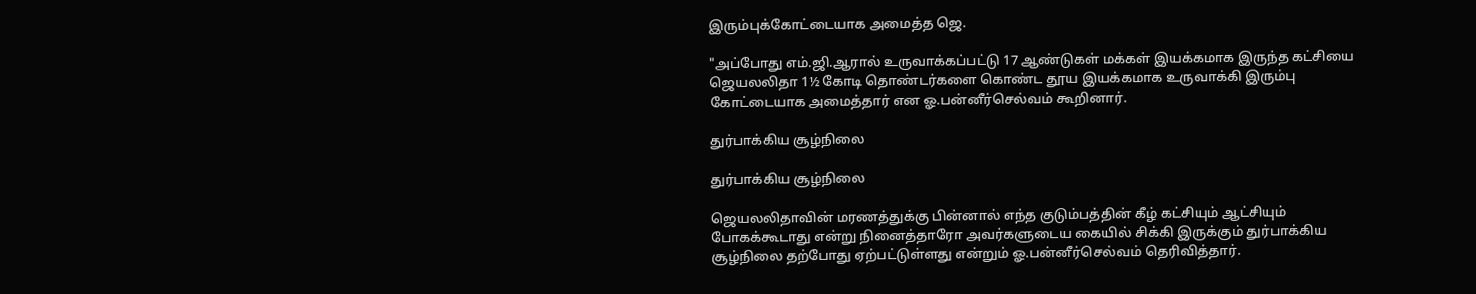இரும்புக்கோட்டையாக அமைத்த ஜெ.

"அப்போது எம்.ஜி.ஆரால் உருவாக்கப்பட்டு 17 ஆண்டுகள் மக்கள் இயக்கமாக இருந்த கட்சியை ஜெயலலிதா 1½ கோடி தொண்டர்களை கொண்ட தூய இயக்கமாக உருவாக்கி இரும்பு கோட்டையாக அமைத்தார் என ஓ.பன்னீர்செல்வம் கூறினார்.

துர்பாக்கிய சூழ்நிலை

துர்பாக்கிய சூழ்நிலை

ஜெயலலிதாவின் மரணத்துக்கு பின்னால் எந்த குடும்பத்தின் கீழ் கட்சியும் ஆட்சியும் போகக்கூடாது என்று நினைத்தாரோ அவர்களுடைய கையில் சிக்கி இருக்கும் துர்பாக்கிய சூழ்நிலை தற்போது ஏற்பட்டுள்ளது என்றும் ஓ.பன்னீர்செல்வம் தெரிவித்தார்.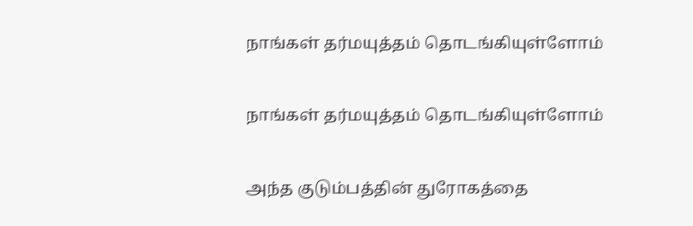நாங்கள் தர்மயுத்தம் தொடங்கியுள்ளோம்

நாங்கள் தர்மயுத்தம் தொடங்கியுள்ளோம்

அந்த குடும்பத்தின் துரோகத்தை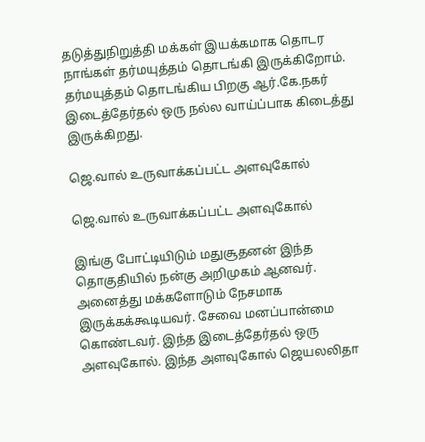தடுத்துநிறுத்தி மக்கள் இயக்கமாக தொடர நாங்கள் தர்மயுத்தம் தொடங்கி இருக்கிறோம். தர்மயுத்தம் தொடங்கிய பிறகு ஆர்.கே.நகர் இடைத்தேர்தல் ஒரு நல்ல வாய்ப்பாக கிடைத்து இருக்கிறது.

ஜெ.வால் உருவாக்கப்பட்ட அளவுகோல்

ஜெ.வால் உருவாக்கப்பட்ட அளவுகோல்

இங்கு போட்டியிடும் மதுசூதனன் இந்த தொகுதியில் நன்கு அறிமுகம் ஆனவர். அனைத்து மக்களோடும் நேசமாக இருக்கக்கூடியவர். சேவை மனப்பான்மை கொண்டவர். இந்த இடைத்தேர்தல் ஒரு அளவுகோல். இந்த அளவுகோல் ஜெயலலிதா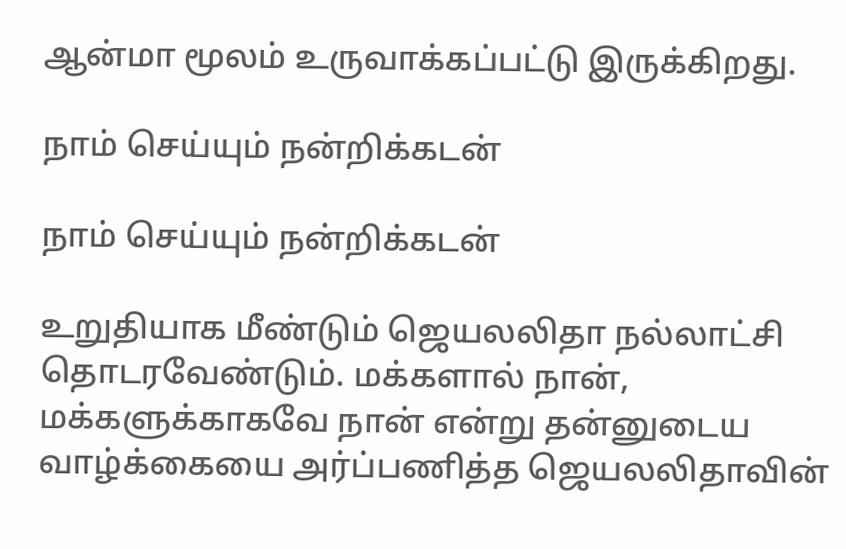ஆன்மா மூலம் உருவாக்கப்பட்டு இருக்கிறது.

நாம் செய்யும் நன்றிக்கடன்

நாம் செய்யும் நன்றிக்கடன்

உறுதியாக மீண்டும் ஜெயலலிதா நல்லாட்சி தொடரவேண்டும். மக்களால் நான், மக்களுக்காகவே நான் என்று தன்னுடைய வாழ்க்கையை அர்ப்பணித்த ஜெயலலிதாவின்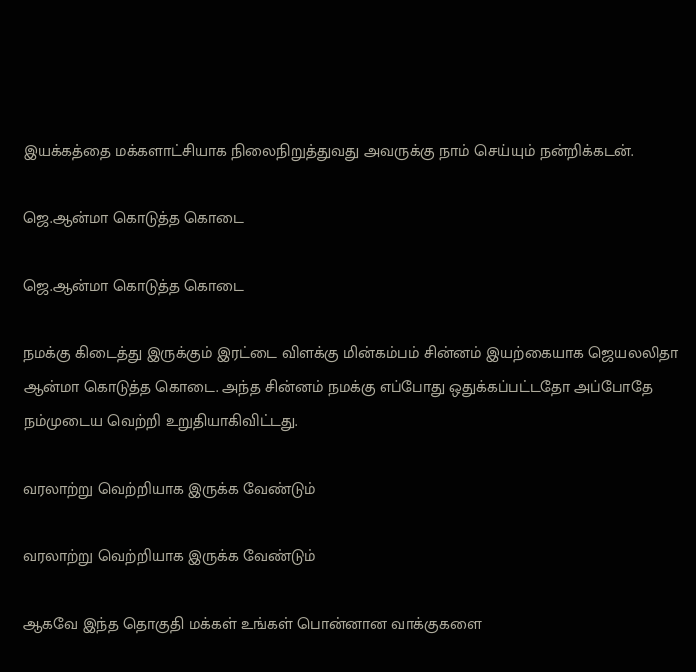இயக்கத்தை மக்களாட்சியாக நிலைநிறுத்துவது அவருக்கு நாம் செய்யும் நன்றிக்கடன்.

ஜெ.ஆன்மா கொடுத்த கொடை

ஜெ.ஆன்மா கொடுத்த கொடை

நமக்கு கிடைத்து இருக்கும் இரட்டை விளக்கு மின்கம்பம் சின்னம் இயற்கையாக ஜெயலலிதா ஆன்மா கொடுத்த கொடை. அந்த சின்னம் நமக்கு எப்போது ஒதுக்கப்பட்டதோ அப்போதே நம்முடைய வெற்றி உறுதியாகிவிட்டது.

வரலாற்று வெற்றியாக இருக்க வேண்டும்

வரலாற்று வெற்றியாக இருக்க வேண்டும்

ஆகவே இந்த தொகுதி மக்கள் உங்கள் பொன்னான வாக்குகளை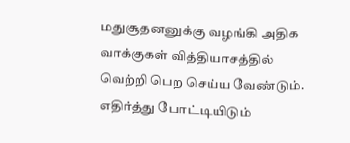மதுசூதனனுக்கு வழங்கி அதிக வாக்குகள் வித்தியாசத்தில் வெற்றி பெற செய்ய வேண்டும். எதிர்த்து போட்டியிடும்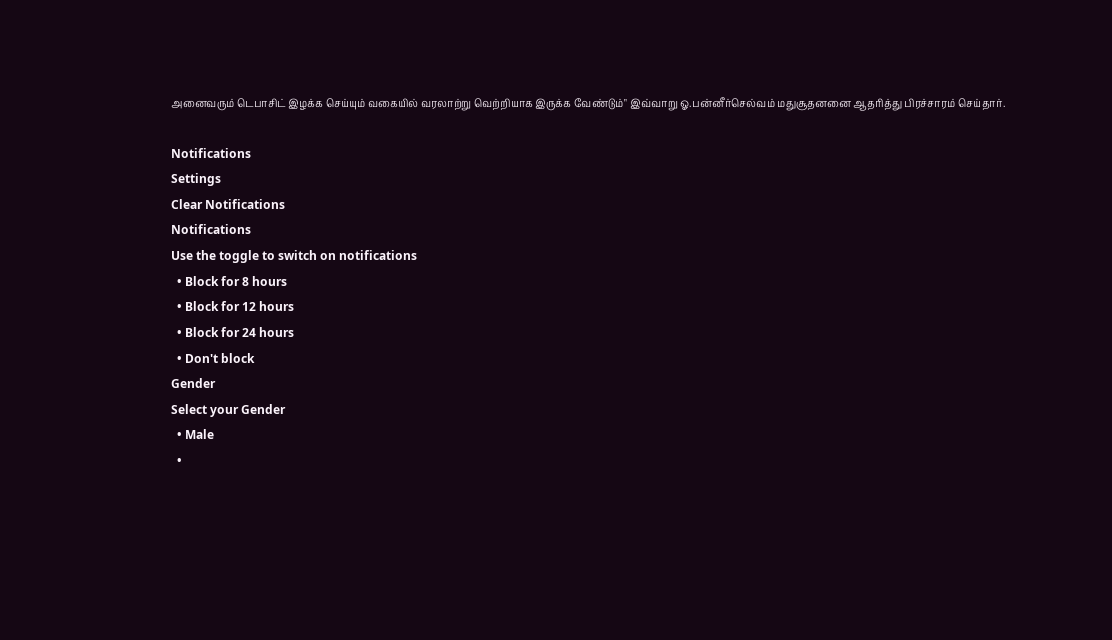அனைவரும் டெபாசிட் இழக்க செய்யும் வகையில் வரலாற்று வெற்றியாக இருக்க வேண்டும்" இவ்வாறு ஓ.பன்னீர்செல்வம் மதுசூதனனை ஆதரித்து பிரச்சாரம் செய்தார்.

Notifications
Settings
Clear Notifications
Notifications
Use the toggle to switch on notifications
  • Block for 8 hours
  • Block for 12 hours
  • Block for 24 hours
  • Don't block
Gender
Select your Gender
  • Male
  •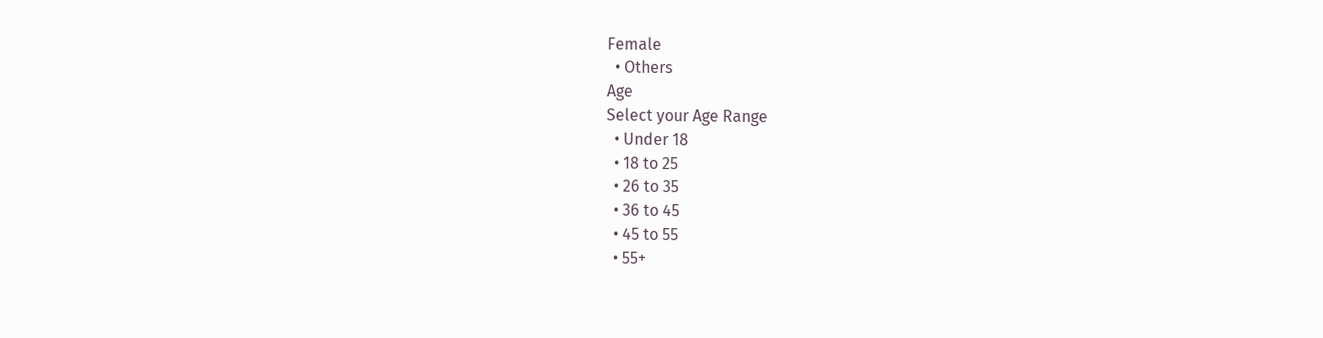Female
  • Others
Age
Select your Age Range
  • Under 18
  • 18 to 25
  • 26 to 35
  • 36 to 45
  • 45 to 55
  • 55+